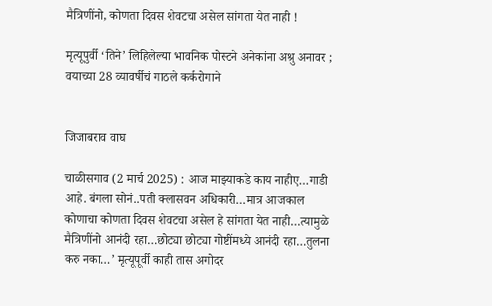मैत्रिणींनो, कोणता दिवस शेवटचा असेल सांगता येत नाही !

मृत्यूपुर्वी ‘तिने’ लिहिलेल्या भावनिक पोस्टने अनेकांना अश्रु अनावर ; वयाच्या 28 व्यावर्षीचं गाठले कर्करोगाने


जिजाबराव वाघ

चाळीसगाव (2 मार्च 2025) : आज माझ्याकडे काय नाहीए…गाडी आहे. बंगला सोनं..पती क्लासवन अधिकारी…मात्र आजकाल कोणाचा कोणता दिवस शेवटचा असेल हे सांगता येत नाही…त्यामुळे मैत्रिणींनो आनंदी रहा…छोट्या छोट्या गोष्टींमध्ये आनंदी रहा…तुलना करु नका…’ मृत्यूपूर्वी काही तास अगोदर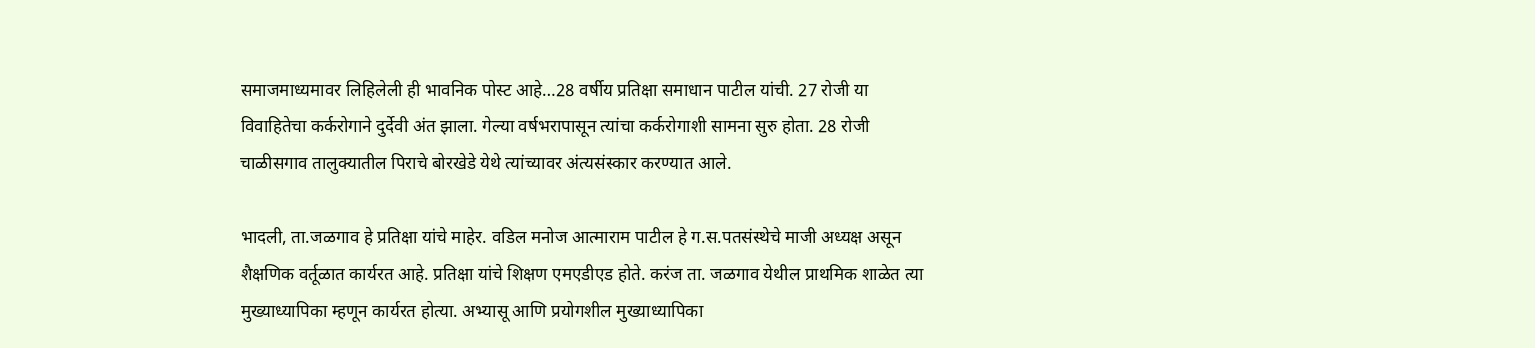समाजमाध्यमावर लिहिलेली ही भावनिक पोस्ट आहे…28 वर्षीय प्रतिक्षा समाधान पाटील यांची. 27 रोजी या विवाहितेचा कर्करोगाने दुर्देवी अंत झाला. गेल्या वर्षभरापासून त्यांचा कर्करोगाशी सामना सुरु होता. 28 रोजी चाळीसगाव तालुक्यातील पिराचे बोरखेडे येथे त्यांच्यावर अंत्यसंस्कार करण्यात आले.

भादली, ता.जळगाव हे प्रतिक्षा यांचे माहेर. वडिल मनोज आत्माराम पाटील हे ग.स.पतसंस्थेचे माजी अध्यक्ष असून शैक्षणिक वर्तूळात कार्यरत आहे. प्रतिक्षा यांचे शिक्षण एमएडीएड होते. करंज ता. जळगाव येथील प्राथमिक शाळेत त्या मुख्याध्यापिका म्हणून कार्यरत होत्या. अभ्यासू आणि प्रयोगशील मुख्याध्यापिका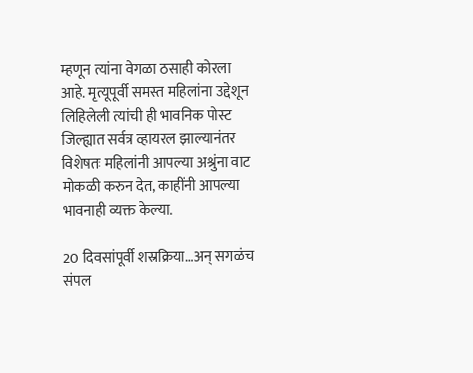म्हणून त्यांना वेगळा ठसाही कोरला आहे. मृत्यूपूर्वी समस्त महिलांना उद्देशून लिहिलेली त्यांची ही भावनिक पोस्ट जिल्ह्यात सर्वत्र व्हायरल झाल्यानंतर विशेषतः महिलांनी आपल्या अश्रुंना वाट मोकळी करुन देत, काहींनी आपल्या भावनाही व्यक्त केल्या.

20 दिवसांपूर्वी शस्रक्रिया…अन् सगळंच संपल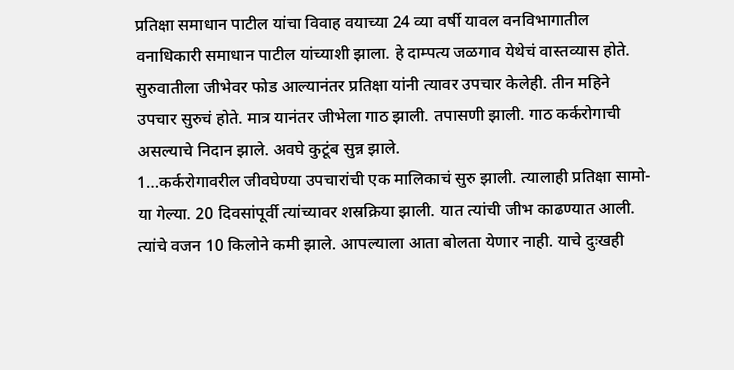प्रतिक्षा समाधान पाटील यांचा विवाह वयाच्या 24 व्या वर्षी यावल वनविभागातील वनाधिकारी समाधान पाटील यांच्याशी झाला. हे दाम्पत्य जळगाव येथेचं वास्तव्यास होते. सुरुवातीला जीभेवर फोड आल्यानंतर प्रतिक्षा यांनी त्यावर उपचार केलेही. तीन महिने उपचार सुरुचं होते. मात्र यानंतर जीभेला गाठ झाली. तपासणी झाली. गाठ कर्करोगाची असल्याचे निदान झाले. अवघे कुटूंब सुन्न झाले.
1…कर्करोगावरील जीवघेण्या उपचारांची एक मालिकाचं सुरु झाली. त्यालाही प्रतिक्षा सामो-या गेल्या. 20 दिवसांपूर्वी त्यांच्यावर शस्रक्रिया झाली. यात त्यांची जीभ काढण्यात आली. त्यांचे वजन 10 किलोने कमी झाले. आपल्याला आता बोलता येणार नाही. याचे दुःखही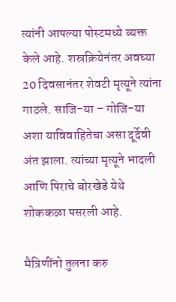त्यांनी आपल्या पोस्टमध्ये व्यक्त केले आहे. शस्रक्रियेनंतर अवघ्या 20 दिवसानंतर शेवटी मृत्यूने त्यांना गाठले. साजि-या – गोजि-या अशा याविवाहितेचा असा दूर्देवी अंत झाला. त्यांच्या मृत्यूने भादली आणि पिराचे बोरखेडे येथे शोककळा पसरली आहे.

मैत्रिणींनो तुलना करु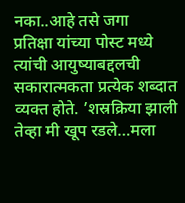नका..आहे तसे जगा
प्रतिक्षा यांच्या पोस्ट मध्ये त्यांची आयुष्याबद्दलची सकारात्मकता प्रत्येक शब्दात व्यक्त होते. ’शस्रक्रिया झाली तेव्हा मी खूप रडले…मला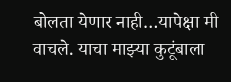बोलता येणार नाही…यापेक्षा मी वाचले. याचा माझ्या कुटूंबाला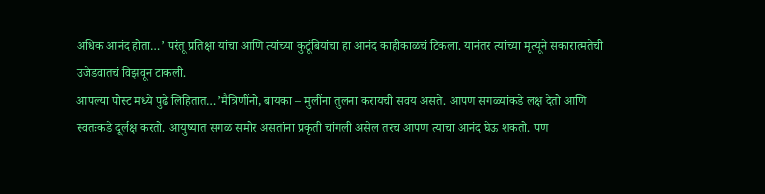अधिक आनंद होता…’ परंतू प्रतिक्षा यांचा आणि त्यांच्या कुटूंबियांचा हा आनंद काहीकाळचं टिकला. यानंतर त्यांच्या मृत्यूने सकारात्मतेची उजेडवातचं विझवून टाकली.
आपल्या पोस्ट मध्ये पुढे लिहितात…’मैत्रिणींनो, बायका – मुलींना तुलना करायची सवय असते. आपण सगळ्यांकडे लक्ष देतो आणि स्वतःकडे दूर्लक्ष करतो. आयुष्यात सगळ समोर असतांना प्रकृती चांगली असेल तरच आपण त्याचा आनंद घेऊ शकतो. पण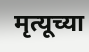मृत्यूच्या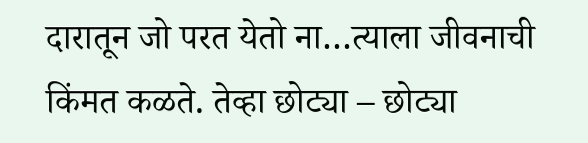दारातून जो परत येतो ना…त्याला जीवनाची किंमत कळते. तेव्हा छोट्या – छोट्या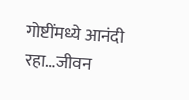गोष्टींमध्ये आनंदी रहा…जीवन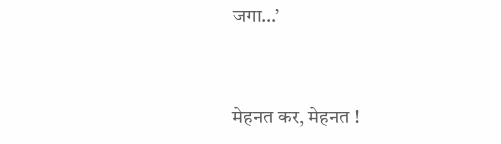जगा…’


मेहनत कर, मेहनत !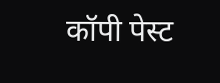कॉपी पेस्ट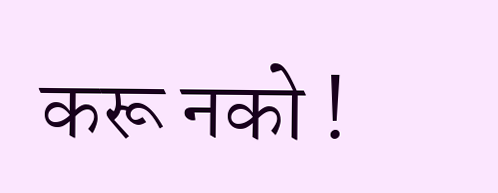करू नको !